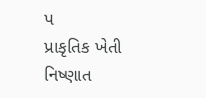પ
પ્રાકૃતિક ખેતી નિષ્ણાત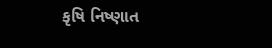કૃષિ નિષ્ણાત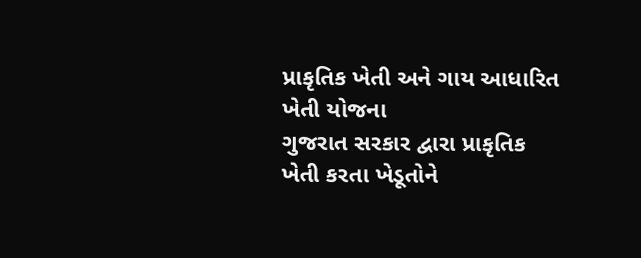પ્રાકૃતિક ખેતી અને ગાય આધારિત ખેતી યોજના
ગુજરાત સરકાર દ્વારા પ્રાકૃતિક ખેતી કરતા ખેડૂતોને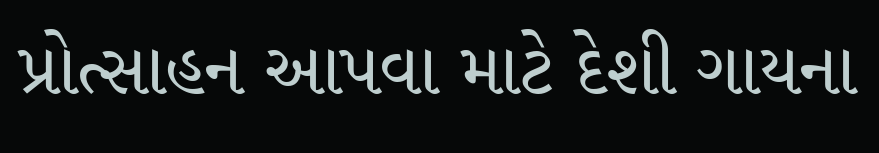પ્રોત્સાહન આપવા માટે દેશી ગાયના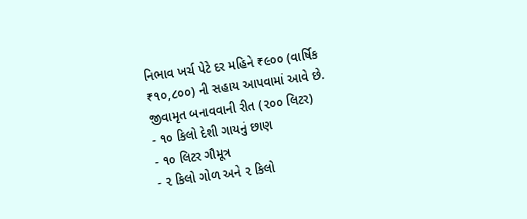નિભાવ ખર્ચ પેટે દર મહિને ₹૯૦૦ (વાર્ષિક ₹૧૦,૮૦૦) ની સહાય આપવામાં આવે છે.
જીવામૃત બનાવવાની રીત (૨૦૦ લિટર)
- ૧૦ કિલો દેશી ગાયનું છાણ
- ૧૦ લિટર ગૌમૂત્ર
- ૨ કિલો ગોળ અને ૨ કિલો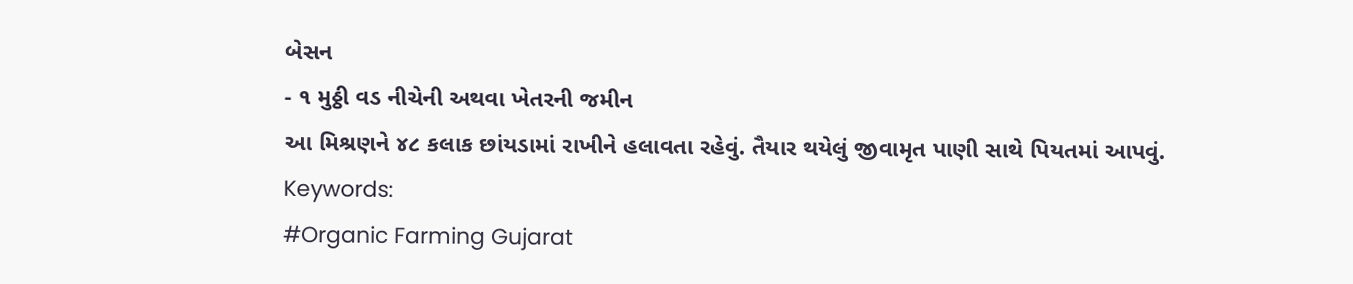બેસન
- ૧ મુઠ્ઠી વડ નીચેની અથવા ખેતરની જમીન
આ મિશ્રણને ૪૮ કલાક છાંયડામાં રાખીને હલાવતા રહેવું. તૈયાર થયેલું જીવામૃત પાણી સાથે પિયતમાં આપવું.
Keywords:
#Organic Farming Gujarat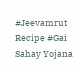#Jeevamrut Recipe #Gai Sahay Yojana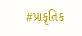#પ્રાકૃતિક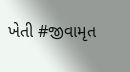ખેતી #જીવામૃત